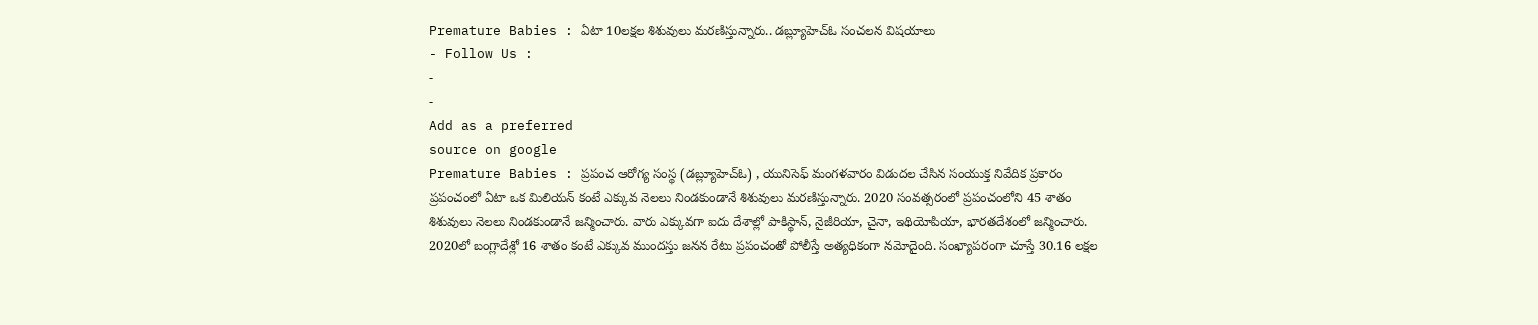Premature Babies : ఏటా 10లక్షల శిశువులు మరణిస్తున్నారు.. డబ్ల్యూహెచ్ఓ సంచలన విషయాలు
- Follow Us :
-
-
Add as a preferred
source on google
Premature Babies : ప్రపంచ ఆరోగ్య సంస్థ (డబ్ల్యూహెచ్ఓ) , యునిసెఫ్ మంగళవారం విడుదల చేసిన సంయుక్త నివేదిక ప్రకారం ప్రపంచంలో ఏటా ఒక మిలియన్ కంటే ఎక్కువ నెలలు నిండకుండానే శిశువులు మరణిస్తున్నారు. 2020 సంవత్సరంలో ప్రపంచంలోని 45 శాతం శిశువులు నెలలు నిండకుండానే జన్మించారు. వారు ఎక్కువగా ఐదు దేశాల్లో పాకిస్థాన్, నైజీరియా, చైనా, ఇథియోపియా, భారతదేశంలో జన్మించారు. 2020లో బంగ్లాదేశ్లో 16 శాతం కంటే ఎక్కువ ముందస్తు జనన రేటు ప్రపంచంతో పోలీస్తే అత్యధికంగా నమోదైంది. సంఖ్యాపరంగా చూస్తే 30.16 లక్షల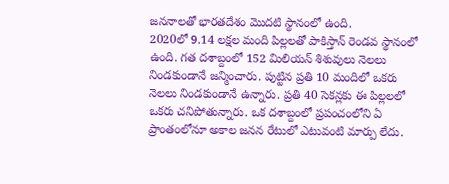జననాలతో భారతదేశం మొదటి స్థానంలో ఉంది.
2020లో 9.14 లక్షల మంది పిల్లలతో పాకిస్తాన్ రెండవ స్థానంలో ఉంది. గత దశాబ్దంలో 152 మిలియన్ శిశువులు నెలలు నిండకుండానే జన్మించారు. పుట్టిన ప్రతి 10 మందిలో ఒకరు నెలలు నిండకుండానే ఉన్నారు. ప్రతి 40 సెకన్లకు ఈ పిల్లలలో ఒకరు చనిపోతున్నారు. ఒక దశాబ్దంలో ప్రపంచంలోని ఏ ప్రాంతంలోనూ అకాల జనన రేటులో ఎటువంటి మార్పు లేదు.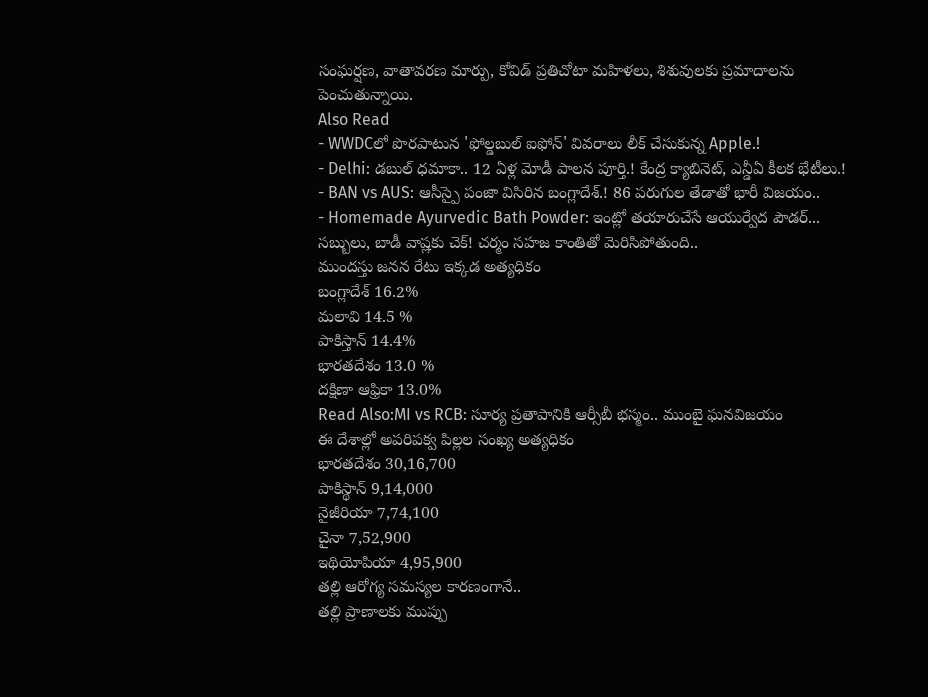సంఘర్షణ, వాతావరణ మార్పు, కోవిడ్ ప్రతిచోటా మహిళలు, శిశువులకు ప్రమాదాలను పెంచుతున్నాయి.
Also Read
- WWDCలో పొరపాటున 'ఫోల్డబుల్ ఐఫోన్' వివరాలు లీక్ చేసుకున్న Apple.!
- Delhi: డబుల్ ధమాకా.. 12 ఏళ్ల మోడీ పాలన పూర్తి.! కేంద్ర క్యాబినెట్, ఎన్డీఏ కీలక భేటీలు.!
- BAN vs AUS: ఆసీస్పై పంజా విసిరిన బంగ్లాదేశ్.! 86 పరుగుల తేడాతో భారీ విజయం..
- Homemade Ayurvedic Bath Powder: ఇంట్లో తయారుచేసే ఆయుర్వేద పౌడర్... సబ్బులు, బాడీ వాష్లకు చెక్! చర్మం సహజ కాంతితో మెరిసిపోతుంది..
ముందస్తు జనన రేటు ఇక్కడ అత్యధికం
బంగ్లాదేశ్ 16.2%
మలావి 14.5 %
పాకిస్తాన్ 14.4%
భారతదేశం 13.0 %
దక్షిణా ఆఫ్రికా 13.0%
Read Also:MI vs RCB: సూర్య ప్రతాపానికి ఆర్సీబీ భస్మం.. ముంబై ఘనవిజయం
ఈ దేశాల్లో అపరిపక్వ పిల్లల సంఖ్య అత్యధికం
భారతదేశం 30,16,700
పాకిస్థాన్ 9,14,000
నైజీరియా 7,74,100
చైనా 7,52,900
ఇథియోపియా 4,95,900
తల్లి ఆరోగ్య సమస్యల కారణంగానే..
తల్లి ప్రాణాలకు ముప్పు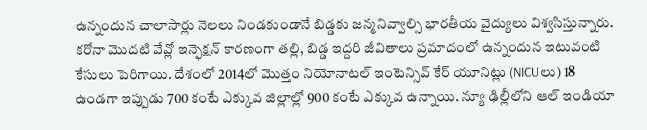ఉన్నందున చాలాసార్లు నెలలు నిండకుండానే బిడ్డకు జన్మనివ్వాల్సి భారతీయ వైద్యులు విశ్వసిస్తున్నారు. కరోనా మొదటి వేవ్లో ఇన్ఫెక్షన్ కారణంగా తల్లి, బిడ్డ ఇద్దరి జీవితాలు ప్రమాదంలో ఉన్నందున ఇటువంటి కేసులు పెరిగాయి. దేశంలో 2014లో మొత్తం నియోనాటల్ ఇంటెన్సివ్ కేర్ యూనిట్లు (NICUలు) 18 ఉండగా ఇప్పుడు 700 కంటే ఎక్కువ జిల్లాల్లో 900 కంటే ఎక్కువ ఉన్నాయి. న్యూ ఢిల్లీలోని ఆల్ ఇండియా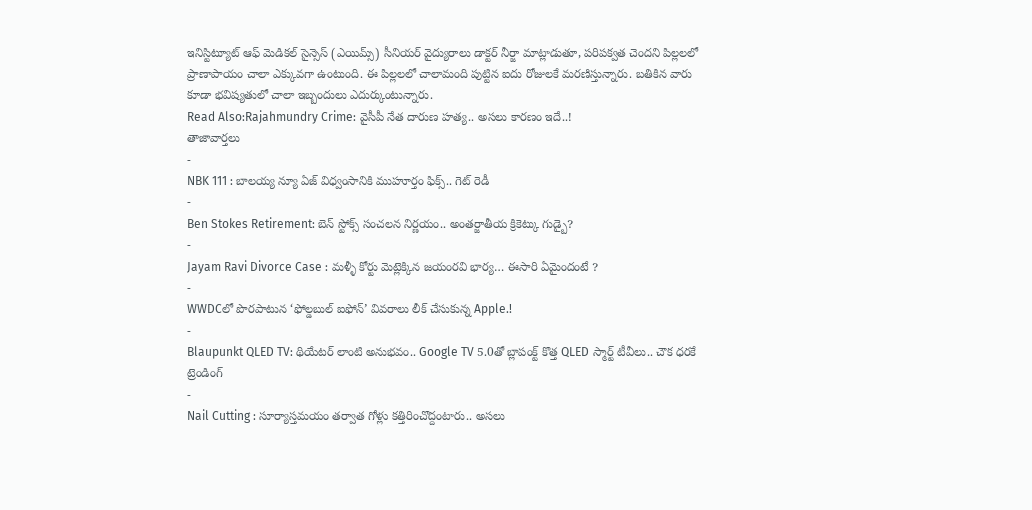ఇనిస్టిట్యూట్ ఆఫ్ మెడికల్ సైన్సెస్ (ఎయిమ్స్) సీనియర్ వైద్యురాలు డాక్టర్ నీర్జా మాట్లాడుతూ, పరిపక్వత చెందని పిల్లలలో ప్రాణాపాయం చాలా ఎక్కువగా ఉంటుంది. ఈ పిల్లలలో చాలామంది పుట్టిన ఐదు రోజులకే మరణిస్తున్నారు. బతికిన వారు కూడా భవిష్యతులో చాలా ఇబ్బందులు ఎదుర్కుంటున్నారు.
Read Also:Rajahmundry Crime: వైసీపీ నేత దారుణ హత్య.. అసలు కారణం ఇదే..!
తాజావార్తలు
-
NBK 111 : బాలయ్య న్యూ ఏజ్ విధ్వంసానికి ముహూర్తం ఫిక్స్.. గెట్ రెడీ
-
Ben Stokes Retirement: బెన్ స్టోక్స్ సంచలన నిర్ణయం.. అంతర్జాతీయ క్రికెట్కు గుడ్బై?
-
Jayam Ravi Divorce Case : మళ్ళీ కోర్టు మెట్లెక్కిన జయంరవి భార్య… ఈసారి ఏమైందంటే ?
-
WWDCలో పొరపాటున ‘ఫోల్డబుల్ ఐఫోన్’ వివరాలు లీక్ చేసుకున్న Apple.!
-
Blaupunkt QLED TV: థియేటర్ లాంటి అనుభవం.. Google TV 5.0తో బ్లాపంక్ట్ కొత్త QLED స్మార్ట్ టీవీలు.. చౌక ధరకే
ట్రెండింగ్
-
Nail Cutting : సూర్యాస్తమయం తర్వాత గోళ్లు కత్తిరించొద్దంటారు.. అసలు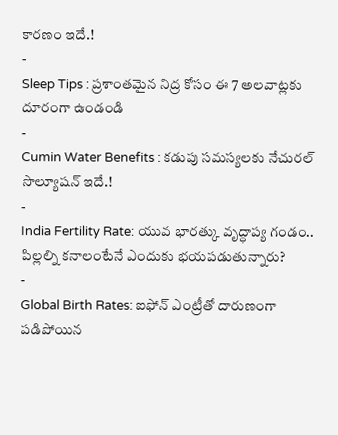కారణం ఇదే.!
-
Sleep Tips : ప్రశాంతమైన నిద్ర కోసం ఈ 7 అలవాట్లకు దూరంగా ఉండండి
-
Cumin Water Benefits : కడుపు సమస్యలకు నేచురల్ సొల్యూషన్ ఇదే.!
-
India Fertility Rate: యువ భారత్కు వృద్ధాప్య గండం.. పిల్లల్ని కనాలంటేనే ఎందుకు భయపడుతున్నారు?
-
Global Birth Rates: ఐఫోన్ ఎంట్రీతో దారుణంగా పడిపోయిన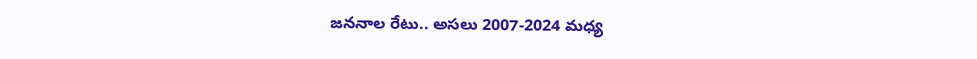జననాల రేటు.. అసలు 2007-2024 మధ్య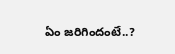ఏం జరిగిందంటే..?